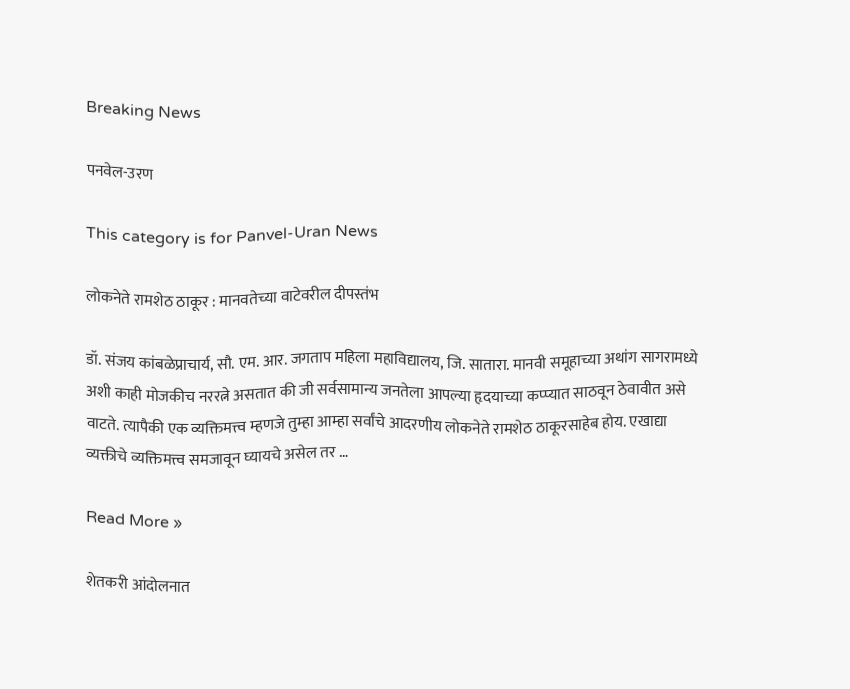Breaking News

पनवेल-उरण

This category is for Panvel-Uran News

लोकनेते रामशेठ ठाकूर : मानवतेच्या वाटेवरील दीपस्तंभ

डॉ. संजय कांबळेप्राचार्य, सौ. एम. आर. जगताप महिला महाविद्यालय, जि. सातारा. मानवी समूहाच्या अथांग सागरामध्ये अशी काही मोजकीच नररत्ने असतात की जी सर्वसामान्य जनतेला आपल्या हृदयाच्या कप्प्यात साठवून ठेवावीत असे वाटते. त्यापैकी एक व्यक्तिमत्त्व म्हणजे तुम्हा आम्हा सर्वांचे आदरणीय लोकनेते रामशेठ ठाकूरसाहेब होय. एखाद्या व्यक्तीचे व्यक्तिमत्त्व समजावून घ्यायचे असेल तर …

Read More »

शेतकरी आंदोलनात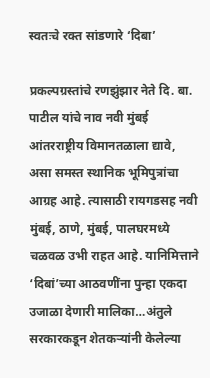स्वतःचे रक्त सांडणारे ‘दिबा’

प्रकल्पग्रस्तांचे रणझुंझार नेते दि. बा. पाटील यांचे नाव नवी मुंबई आंतरराष्ट्रीय विमानतळाला द्यावे, असा समस्त स्थानिक भूमिपुत्रांचा आग्रह आहे. त्यासाठी रायगडसह नवी मुंबई, ठाणे, मुंबई, पालघरमध्ये चळवळ उभी राहत आहे. यानिमित्ताने ‘दिबां’च्या आठवणींना पुन्हा एकदा उजाळा देणारी मालिका…अंतुले सरकारकडून शेतकर्‍यांनी केलेल्या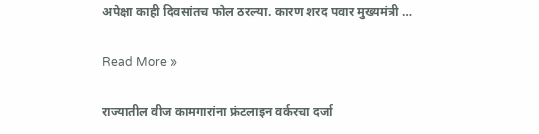अपेक्षा काही दिवसांतच फोल ठरल्या. कारण शरद पवार मुख्यमंत्री …

Read More »

राज्यातील वीज कामगारांना फ्रंटलाइन वर्करचा दर्जा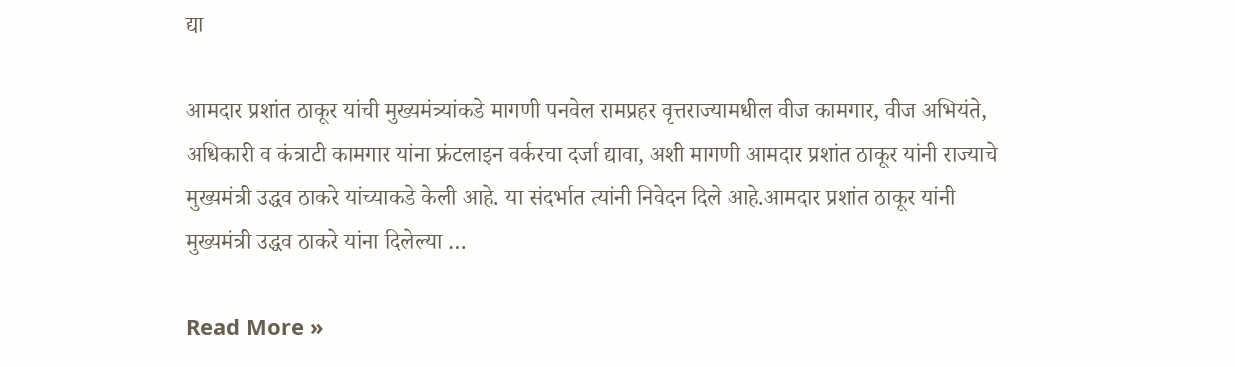द्या

आमदार प्रशांत ठाकूर यांची मुख्यमंत्र्यांकडे मागणी पनवेल रामप्रहर वृत्तराज्यामधील वीज कामगार, वीज अभियंते, अधिकारी व कंत्राटी कामगार यांना फ्रंटलाइन वर्करचा दर्जा द्यावा, अशी मागणी आमदार प्रशांत ठाकूर यांनी राज्याचे मुख्यमंत्री उद्धव ठाकरे यांच्याकडे केली आहे. या संदर्भात त्यांनी निवेदन दिले आहे.आमदार प्रशांत ठाकूर यांनी मुख्यमंत्री उद्धव ठाकरे यांना दिलेल्या …

Read More »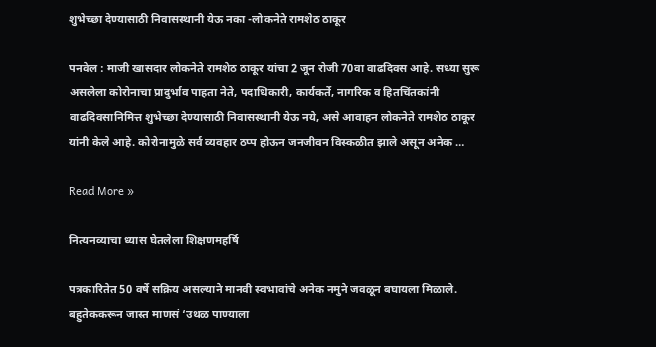शुभेच्छा देण्यासाठी निवासस्थानी येऊ नका -लोकनेते रामशेठ ठाकूर

पनवेल : माजी खासदार लोकनेते रामशेठ ठाकूर यांचा 2 जून रोजी 70वा वाढदिवस आहे. सध्या सुरू असलेला कोरोनाचा प्रादुर्भाव पाहता नेते, पदाधिकारी, कार्यकर्ते, नागरिक व हितचिंतकांनी वाढदिवसानिमित्त शुभेच्छा देण्यासाठी निवासस्थानी येऊ नये, असे आवाहन लोकनेते रामशेठ ठाकूर यांनी केले आहे. कोरोनामुळे सर्व व्यवहार ठप्प होऊन जनजीवन विस्कळीत झाले असून अनेक …

Read More »

नित्यनव्याचा ध्यास घेतलेला शिक्षणमहर्षि

पत्रकारितेत 50 वर्षे सक्रिय असल्याने मानवी स्वभावांचे अनेक नमुने जवळून बघायला मिळाले. बहुतेककरून जास्त माणसं ‘उथळ पाण्याला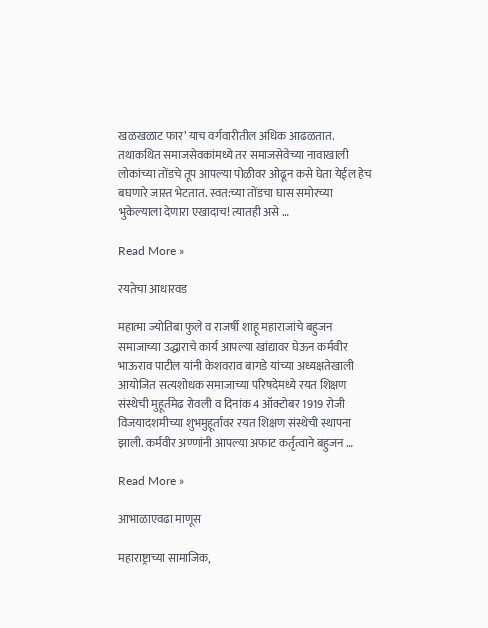खळखळाट फार’ याच वर्गवारीतील अधिक आढळतात. तथाकथित समाजसेवकांमध्ये तर समाजसेवेच्या नावाखाली लोकांच्या तोंडचे तूप आपल्या पोळीवर ओढून कसे घेता येईल हेच बघणारे जास्त भेटतात. स्वत:च्या तोंडचा घास समोरच्या भुकेल्याला देणारा एखादाच! त्यातही असे …

Read More »

रयतेचा आधारवड

महात्मा ज्योतिबा फुले व राजर्षी शाहू महाराजांचे बहुजन समाजाच्या उद्धाराचे कार्य आपल्या खांद्यावर घेऊन कर्मवीर भाऊराव पाटील यांनी केशवराव बागडे यांच्या अध्यक्षतेखाली आयोजित सत्यशोधक समाजाच्या परिषदेमध्ये रयत शिक्षण संस्थेची मुहूर्तमेढ रोवली व दिनांक 4 ऑक्टोबर 1919 रोजी विजयादशमीच्या शुभमुहूर्तावर रयत शिक्षण संस्थेची स्थापना झाली. कर्मवीर अण्णांनी आपल्या अफाट कर्तृत्वाने बहुजन …

Read More »

आभाळाएवढा माणूस

महाराष्ट्राच्या सामाजिक,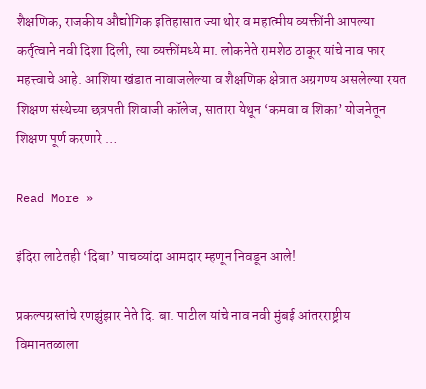शैक्षणिक, राजकीय औद्योगिक इतिहासात ज्या थोर व महात्मीय व्यक्तींनी आपल्या कर्तृत्वाने नवी दिशा दिली, त्या व्यक्तींमध्ये मा. लोकनेते रामशेठ ठाकूर यांचे नाव फार महत्त्वाचे आहे. आशिया खंडात नावाजलेल्या व शैक्षणिक क्षेत्रात अग्रगण्य असलेल्या रयत शिक्षण संस्थेच्या छत्रपती शिवाजी कॉलेज, सातारा येथून ‘कमवा व शिका’ योजनेतून शिक्षण पूर्ण करणारे …

Read More »

इंदिरा लाटेतही ‘दिबा’ पाचव्यांदा आमदार म्हणून निवडून आले!

प्रकल्पग्रस्तांचे रणझुंझार नेते दि. बा. पाटील यांचे नाव नवी मुंबई आंतरराष्ट्रीय विमानतळाला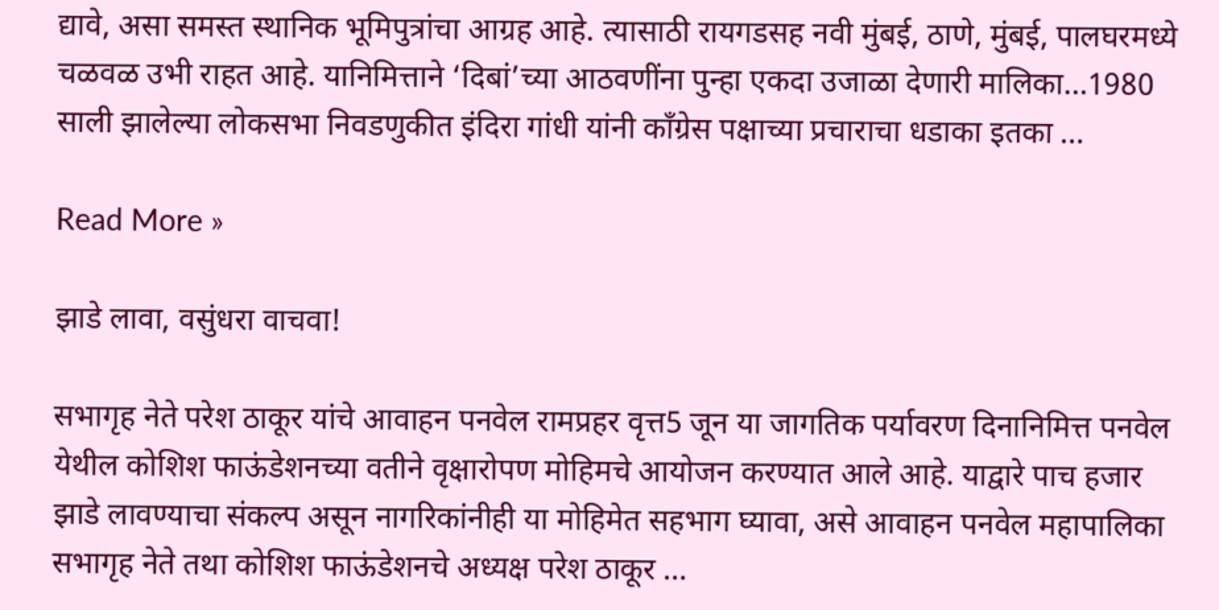द्यावे, असा समस्त स्थानिक भूमिपुत्रांचा आग्रह आहे. त्यासाठी रायगडसह नवी मुंबई, ठाणे, मुंबई, पालघरमध्ये चळवळ उभी राहत आहे. यानिमित्ताने ‘दिबां’च्या आठवणींना पुन्हा एकदा उजाळा देणारी मालिका…1980 साली झालेल्या लोकसभा निवडणुकीत इंदिरा गांधी यांनी काँग्रेस पक्षाच्या प्रचाराचा धडाका इतका …

Read More »

झाडे लावा, वसुंधरा वाचवा!

सभागृह नेते परेश ठाकूर यांचे आवाहन पनवेल रामप्रहर वृत्त5 जून या जागतिक पर्यावरण दिनानिमित्त पनवेल येथील कोशिश फाऊंडेशनच्या वतीने वृक्षारोपण मोहिमचे आयोजन करण्यात आले आहे. याद्वारे पाच हजार झाडे लावण्याचा संकल्प असून नागरिकांनीही या मोहिमेत सहभाग घ्यावा, असे आवाहन पनवेल महापालिका सभागृह नेते तथा कोशिश फाऊंडेशनचे अध्यक्ष परेश ठाकूर …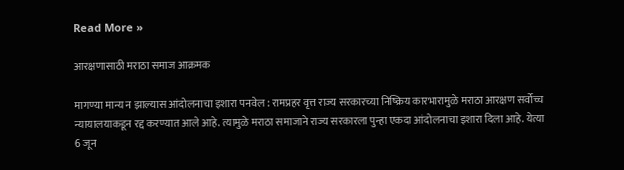Read More »

आरक्षणासाठी मराठा समाज आक्रमक

मागण्या मान्य न झाल्यास आंदोलनाचा इशारा पनवेल : रामप्रहर वृत्त राज्य सरकारच्या निष्क्रिय कारभारामुळे मराठा आरक्षण सर्वोच्च न्यायालयाकडून रद्द करण्यात आले आहे. त्यामुळे मराठा समाजाने राज्य सरकारला पुन्हा एकदा आंदोलनाचा इशारा दिला आहे. येत्या 6 जून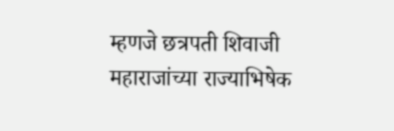म्हणजे छत्रपती शिवाजी महाराजांच्या राज्याभिषेक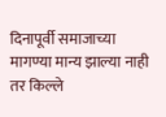दिनापूर्वी समाजाच्या मागण्या मान्य झाल्या नाही तर किल्ले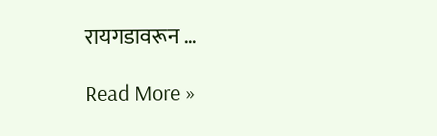रायगडावरून …

Read More »